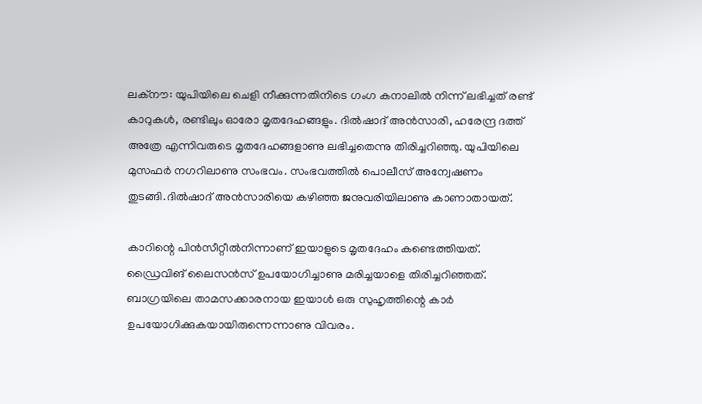ലക്നൗ: യുപിയിലെ ചെളി നീക്കുന്നതിനിടെ ഗംഗ കനാലി‍ല്‍ നിന്ന് ലഭിച്ചത് രണ്ട് കാറുകള്‍, രണ്ടിലും ഓരോ മൃതദേഹങ്ങളും. ദില്‍ഷാദ് അന്‍സാരി, ഹരേന്ദ്ര ദത്ത് അത്രേ എന്നിവരുടെ മൃതദേഹങ്ങളാണു ലഭിച്ചതെന്നു തിരിച്ചറിഞ്ഞു. യുപിയിലെ മുസഫര്‍ നഗറിലാണു സംഭവം. സംഭവത്തില്‍ പൊലീസ് അന്വേഷണം തുടങ്ങി.ദില്‍ഷാദ് അന്‍സാരിയെ കഴിഞ്ഞ ജനുവരിയിലാണു കാണാതായത്.

കാറിന്റെ പിന്‍സീറ്റീല്‍നിന്നാണ് ഇയാളുടെ മൃതദേഹം കണ്ടെത്തിയത്. ഡ്രൈവിങ് ലൈസന്‍സ് ഉപയോഗിച്ചാണു മരിച്ചയാളെ തിരിച്ചറിഞ്ഞത്. ബാഗ്രയിലെ താമസക്കാരനായ ഇയാള്‍ ഒരു സുഹൃത്തിന്റെ കാര്‍ ഉപയോഗിക്കുകയായിരുന്നെന്നാണു വിവരം.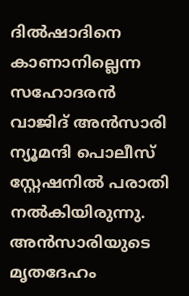ദില്‍ഷാദിനെ കാണാനില്ലെന്ന സഹോദരന്‍ വാജിദ് അന്‍സാരി ന്യൂമന്ദി പൊലീസ് സ്റ്റേഷനില്‍ പരാതി നല്‍കിയിരുന്നു. അന്‍സാരിയുടെ മൃതദേഹം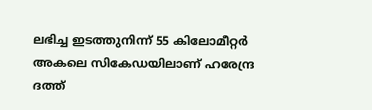ലഭിച്ച ഇടത്തുനിന്ന് 55 കിലോമീറ്റര്‍ അകലെ സികേഡയിലാണ് ഹരേന്ദ്ര ദത്ത്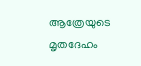ആത്രേയുടെ മൃതദേഹം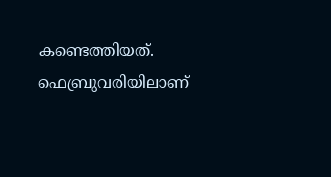കണ്ടെത്തിയത്. ഫെബ്രുവരിയിലാണ്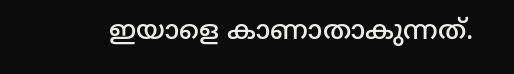ഇയാളെ കാണാതാകുന്നത്.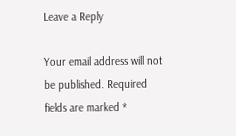Leave a Reply

Your email address will not be published. Required fields are marked *